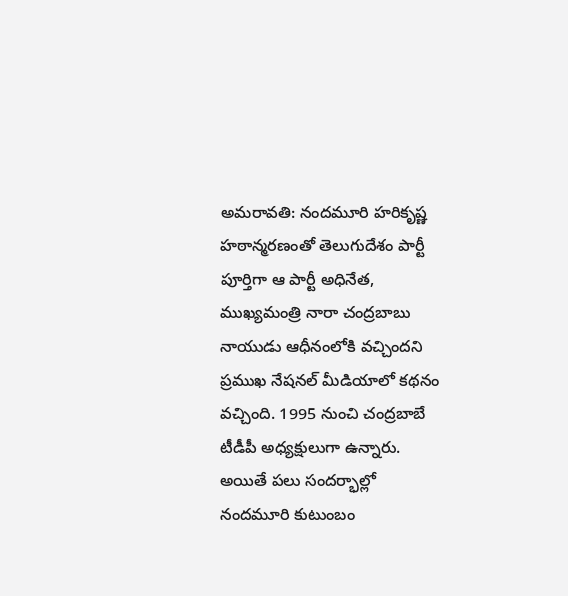అమరావతి: నందమూరి హరికృష్ణ హఠాన్మరణంతో తెలుగుదేశం పార్టీ పూర్తిగా ఆ పార్టీ అధినేత, ముఖ్యమంత్రి నారా చంద్రబాబు నాయుడు ఆధీనంలోకి వచ్చిందని ప్రముఖ నేషనల్ మీడియాలో కథనం వచ్చింది. 1995 నుంచి చంద్రబాబే టీడీపీ అధ్యక్షులుగా ఉన్నారు. అయితే పలు సందర్భాల్లో నందమూరి కుటుంబం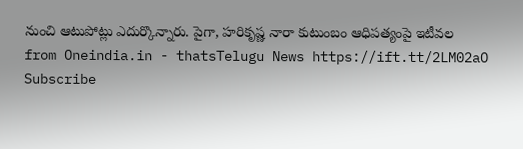నుంచి ఆటుపోట్లు ఎదుర్కొన్నారు. పైగా, హరికృష్ణ నారా కుటుంబం ఆధిపత్యంపై ఇటీవల
from Oneindia.in - thatsTelugu News https://ift.tt/2LM02aO
Subscribe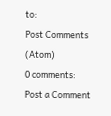to:
Post Comments (Atom)
0 comments:
Post a Comment